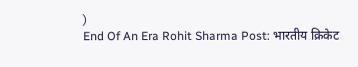)
End Of An Era Rohit Sharma Post: भारतीय क्रिकेट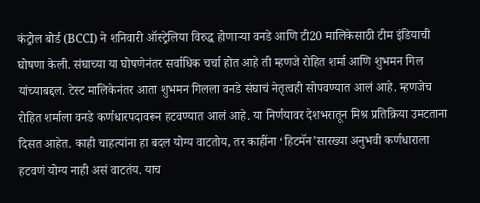कंट्रोल बोर्ड (BCCI) ने शनिवारी ऑस्ट्रेलिया विरुद्ध होणाऱ्या वनडे आणि टी20 मालिकेसाठी टीम इंडियाची घोषणा केली. संघाच्या या घोषणेनंतर सर्वाधिक चर्चा होत आहे ती म्हणजे रोहित शर्मा आणि शुभमन गिल यांच्याबद्दल. टेस्ट मालिकेनंतर आता शुभमन गिलला वनडे संघाचं नेतृत्वही सोपवण्यात आलं आहे. म्हणजेच रोहित शर्माला वनडे कर्णधारपदावरून हटवण्यात आलं आहे. या निर्णयावर देशभरातून मिश्र प्रतिक्रिया उमटताना दिसत आहेत. काही चाहत्यांना हा बदल योग्य वाटतोय, तर काहींना ‘हिटमॅन’सारख्या अनुभवी कर्णधाराला हटवणं योग्य नाही असं वाटतंय. याच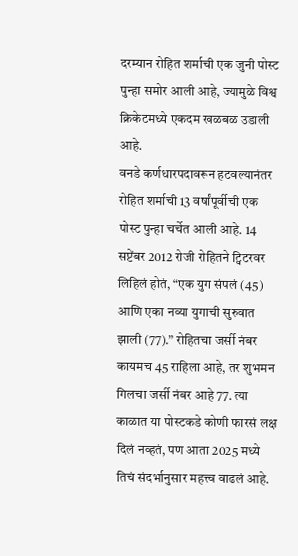दरम्यान रोहित शर्माची एक जुनी पोस्ट पुन्हा समोर आली आहे, ज्यामुळे विश्व क्रिकेटमध्ये एकदम खळबळ उडाली आहे.
वनडे कर्णधारपदावरून हटवल्यानंतर रोहित शर्माची 13 वर्षांपूर्वीची एक पोस्ट पुन्हा चर्चेत आली आहे. 14 सप्टेंबर 2012 रोजी रोहितने ट्विटरवर लिहिलं होतं, “एक युग संपलं (45) आणि एका नव्या युगाची सुरुवात झाली (77).” रोहितचा जर्सी नंबर कायमच 45 राहिला आहे, तर शुभमन गिलचा जर्सी नंबर आहे 77. त्या काळात या पोस्टकडे कोणी फारसं लक्ष दिलं नव्हतं, पण आता 2025 मध्ये तिचं संदर्भानुसार महत्त्व वाढलं आहे.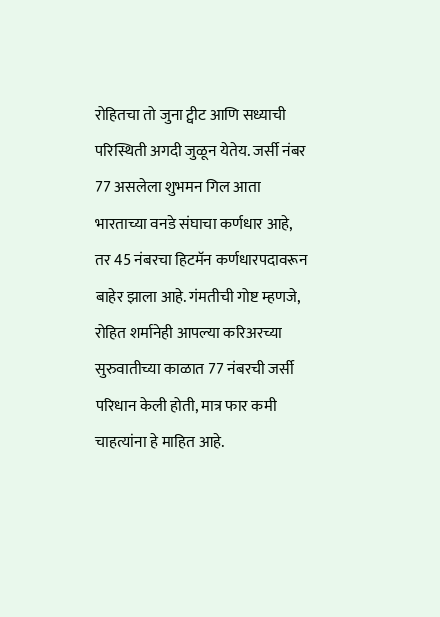रोहितचा तो जुना ट्वीट आणि सध्याची परिस्थिती अगदी जुळून येतेय. जर्सी नंबर 77 असलेला शुभमन गिल आता भारताच्या वनडे संघाचा कर्णधार आहे, तर 45 नंबरचा हिटमॅन कर्णधारपदावरून बाहेर झाला आहे. गंमतीची गोष्ट म्हणजे, रोहित शर्मानेही आपल्या करिअरच्या सुरुवातीच्या काळात 77 नंबरची जर्सी परिधान केली होती, मात्र फार कमी चाहत्यांना हे माहित आहे.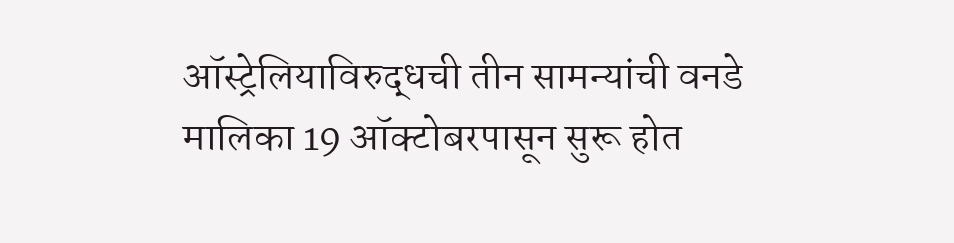ऑस्ट्रेलियाविरुद्धची तीन सामन्यांची वनडे मालिका 19 ऑक्टोबरपासून सुरू होत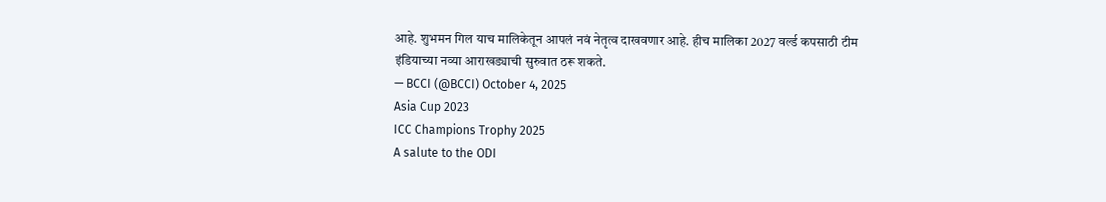आहे. शुभमन गिल याच मालिकेतून आपलं नवं नेतृत्व दाखवणार आहे. हीच मालिका 2027 वर्ल्ड कपसाठी टीम इंडियाच्या नव्या आराखड्याची सुरुवात ठरू शकते.
— BCCI (@BCCI) October 4, 2025
Asia Cup 2023
ICC Champions Trophy 2025
A salute to the ODI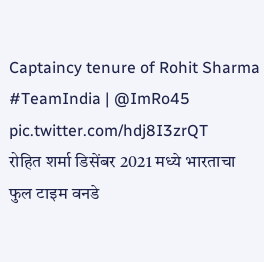Captaincy tenure of Rohit Sharma #TeamIndia | @ImRo45 pic.twitter.com/hdj8I3zrQT
रोहित शर्मा डिसेंबर 2021 मध्ये भारताचा फुल टाइम वनडे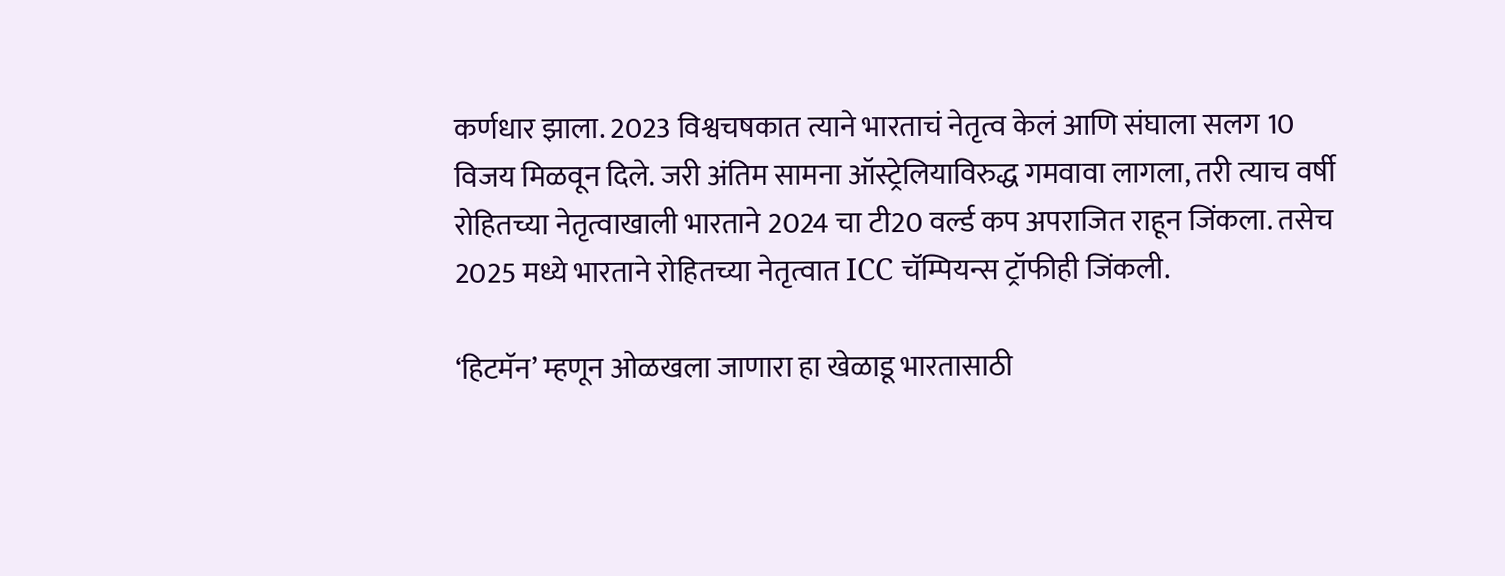कर्णधार झाला. 2023 विश्वचषकात त्याने भारताचं नेतृत्व केलं आणि संघाला सलग 10 विजय मिळवून दिले. जरी अंतिम सामना ऑस्ट्रेलियाविरुद्ध गमवावा लागला, तरी त्याच वर्षी रोहितच्या नेतृत्वाखाली भारताने 2024 चा टी20 वर्ल्ड कप अपराजित राहून जिंकला. तसेच 2025 मध्ये भारताने रोहितच्या नेतृत्वात ICC चॅम्पियन्स ट्रॉफीही जिंकली.

‘हिटमॅन’ म्हणून ओळखला जाणारा हा खेळाडू भारतासाठी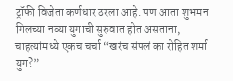ट्रॉफी विजेता कर्णधार ठरला आहे. पण आता शुभमन गिलच्या नव्या युगाची सुरुवात होत असताना, चाहत्यांमध्ये एकच चर्चा “खरंच संपलं का रोहित शर्मा युग?”